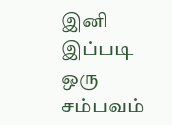இனி இப்படி ஒரு சம்பவம்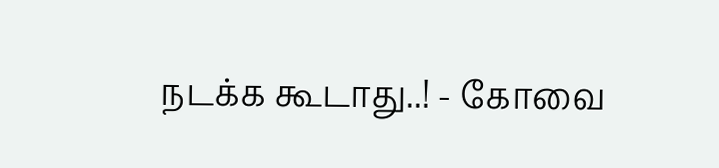நடக்க கூடாது..! - கோவை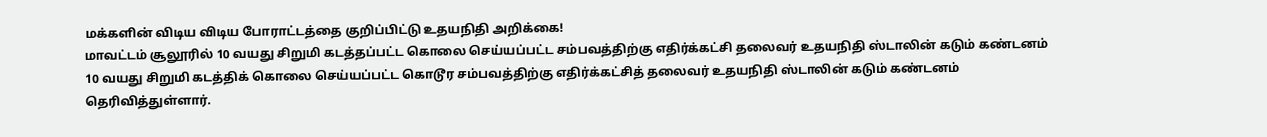மக்களின் விடிய விடிய போராட்டத்தை குறிப்பிட்டு உதயநிதி அறிக்கை!
மாவட்டம் சூலூரில் 10 வயது சிறுமி கடத்தப்பட்ட கொலை செய்யப்பட்ட சம்பவத்திற்கு எதிர்க்கட்சி தலைவர் உதயநிதி ஸ்டாலின் கடும் கண்டனம்
10 வயது சிறுமி கடத்திக் கொலை செய்யப்பட்ட கொடூர சம்பவத்திற்கு எதிர்க்கட்சித் தலைவர் உதயநிதி ஸ்டாலின் கடும் கண்டனம் தெரிவித்துள்ளார்.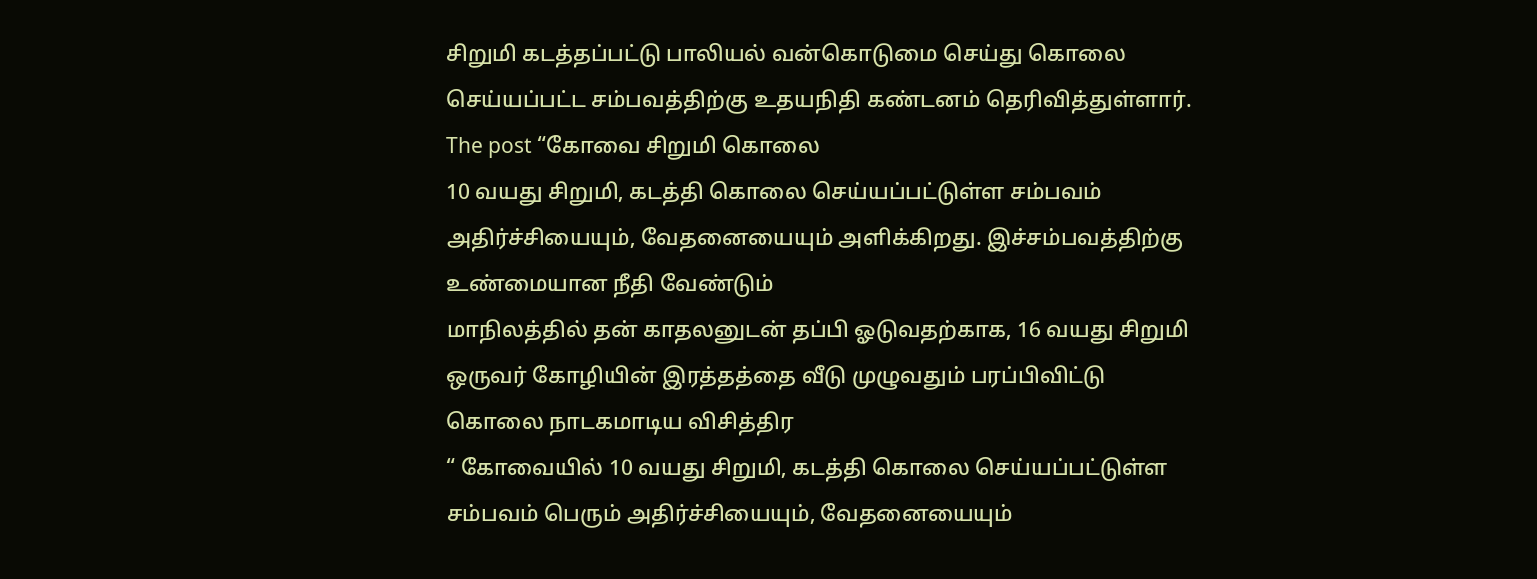சிறுமி கடத்தப்பட்டு பாலியல் வன்கொடுமை செய்து கொலை செய்யப்பட்ட சம்பவத்திற்கு உதயநிதி கண்டனம் தெரிவித்துள்ளார். The post “கோவை சிறுமி கொலை
10 வயது சிறுமி, கடத்தி கொலை செய்யப்பட்டுள்ள சம்பவம் அதிர்ச்சியையும், வேதனையையும் அளிக்கிறது. இச்சம்பவத்திற்கு உண்மையான நீதி வேண்டும்
மாநிலத்தில் தன் காதலனுடன் தப்பி ஓடுவதற்காக, 16 வயது சிறுமி ஒருவர் கோழியின் இரத்தத்தை வீடு முழுவதும் பரப்பிவிட்டு கொலை நாடகமாடிய விசித்திர
“ கோவையில் 10 வயது சிறுமி, கடத்தி கொலை செய்யப்பட்டுள்ள சம்பவம் பெரும் அதிர்ச்சியையும், வேதனையையும்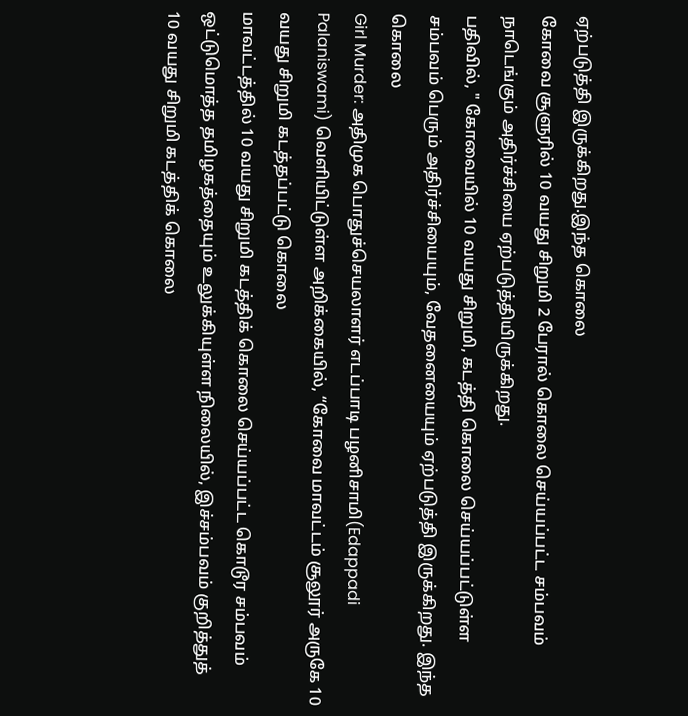ஏற்படுத்தி இருக்கிறது.இந்த கொலை
கோவை சூளுரில் 10 வயது சிறுமி 2 பேரால் கொலை செய்யப்பட்ட சம்பவம் நாடெங்கும் அதிர்ச்சியை ஏற்படுத்தியிருக்கிறது.
பதிவில், " கோவையில் 10 வயது சிறுமி, கடத்தி கொலை செய்யப்பட்டுள்ள சம்பவம் பெரும் அதிர்ச்சியையும், வேதனையையும் ஏற்படுத்தி இருக்கிறது. இந்த கொலை
Girl Murder: அதிமுக பொதுச்செயலாளர் எடப்பாடி பழனிசாமி(Edappadi Palaniswami) வெளியிட்டுள்ள அறிக்கையில், “கோவை மாவட்டம் சூலூர் அருகே 10 வயது சிறுமி கடத்தப்பட்டு கொலை
மாவட்டத்தில் 10 வயது சிறுமி கடத்திக் கொலை செய்யப்பட்ட கொடூர சம்பவம் ஒட்டுமொத்த தமிழகத்தையும் உலுக்கியுள்ள நிலையில், இச்சம்பவம் குறித்துத்
10 வயது சிறுமி கடத்திக் கொலை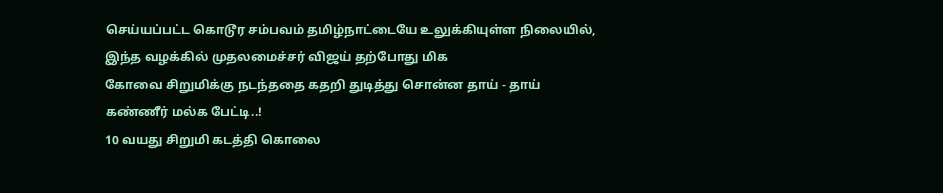செய்யப்பட்ட கொடூர சம்பவம் தமிழ்நாட்டையே உலுக்கியுள்ள நிலையில், இந்த வழக்கில் முதலமைச்சர் விஜய் தற்போது மிக
கோவை சிறுமிக்கு நடந்ததை கதறி துடித்து சொன்ன தாய் - தாய் கண்ணீர் மல்க பேட்டி..!
10 வயது சிறுமி கடத்தி கொலை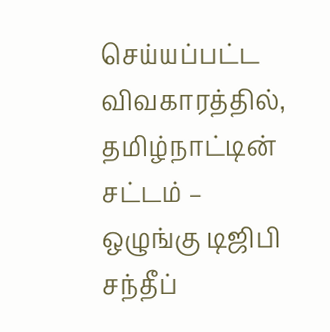செய்யப்பட்ட விவகாரத்தில், தமிழ்நாட்டின் சட்டம் – ஒழுங்கு டிஜிபி சந்தீப்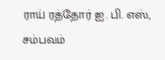ராய் ரத்தோர் ஐ. பி. எஸ், சம்பவம்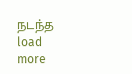நடந்த
load more